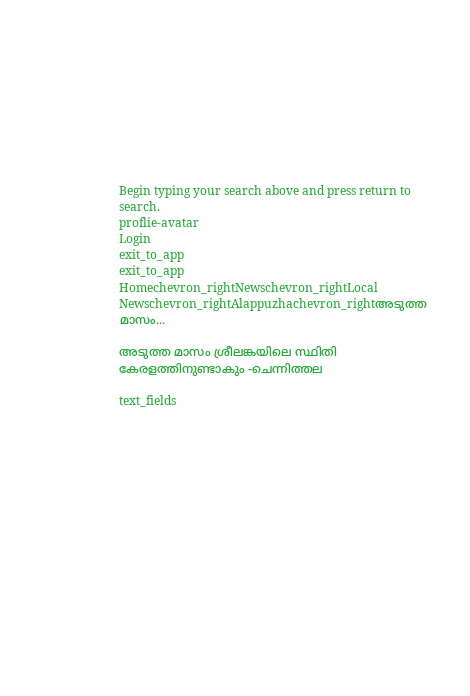Begin typing your search above and press return to search.
proflie-avatar
Login
exit_to_app
exit_to_app
Homechevron_rightNewschevron_rightLocal Newschevron_rightAlappuzhachevron_rightഅടുത്ത മാസം...

അടുത്ത മാസം ശ്രീലങ്കയിലെ സ്ഥിതി കേരളത്തിനുണ്ടാകും -ചെന്നിത്തല

text_fields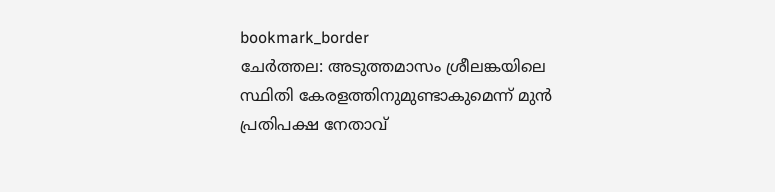bookmark_border
ചേർത്തല: അടുത്തമാസം ശ്രീലങ്കയിലെ സ്ഥിതി കേരളത്തിനുമുണ്ടാകുമെന്ന് മുൻ പ്രതിപക്ഷ നേതാവ്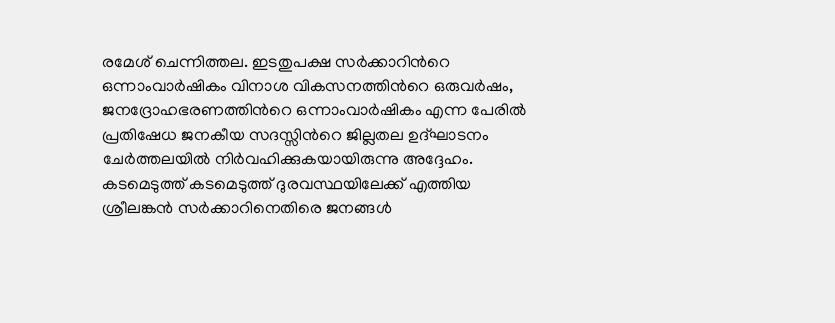രമേശ് ചെന്നിത്തല. ഇടതുപക്ഷ സർക്കാറിന്‍റെ ഒന്നാംവാർഷികം വിനാശ വികസനത്തിന്‍റെ ഒരുവർഷം, ജനദ്രോഹഭരണത്തിന്‍റെ ഒന്നാംവാർഷികം എന്ന പേരിൽ പ്രതിഷേധ ജനകീയ സദസ്സിന്‍റെ ജില്ലതല ഉദ്ഘാടനം ചേർത്തലയിൽ നിർവഹിക്കുകയായിരുന്നു അദ്ദേഹം. കടമെടുത്ത് കടമെടുത്ത് ദുരവസ്ഥയിലേക്ക് എത്തിയ ശ്രീലങ്കൻ സർക്കാറിനെതിരെ ജനങ്ങൾ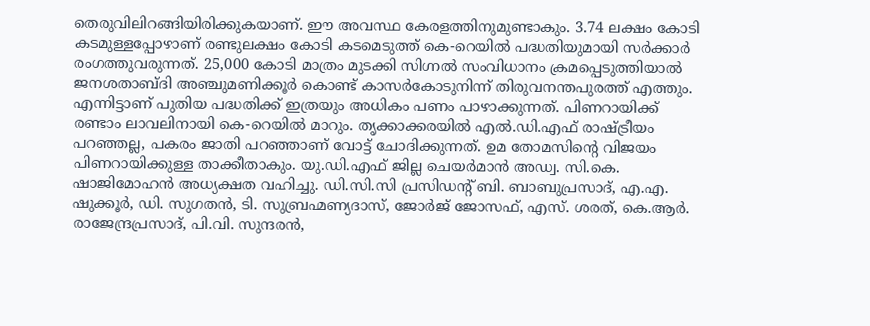തെരുവിലിറങ്ങിയിരിക്കുകയാണ്. ഈ അവസ്ഥ കേരളത്തിനുമുണ്ടാകും. 3.74 ലക്ഷം കോടി കടമുള്ളപ്പോഴാണ് രണ്ടുലക്ഷം കോടി കടമെടുത്ത് കെ-റെയിൽ പദ്ധതിയുമായി സർക്കാർ രംഗത്തുവരുന്നത്. 25,000 കോടി മാത്രം മുടക്കി സിഗ്നൽ സംവിധാനം ക്രമപ്പെടുത്തിയാൽ ജനശതാബ്ദി അഞ്ചുമണിക്കൂർ കൊണ്ട് കാസർകോടുനിന്ന് തിരുവനന്തപുരത്ത് എത്തും. എന്നിട്ടാണ് പുതിയ പദ്ധതിക്ക് ഇത്രയും അധികം പണം പാഴാക്കുന്നത്. പിണറായിക്ക് രണ്ടാം ലാവലിനായി കെ-റെയിൽ മാറും. തൃക്കാക്കരയിൽ എൽ.ഡി.എഫ് രാഷ്ട്രീയം പറഞ്ഞല്ല, പകരം ജാതി പറഞ്ഞാണ് വോട്ട് ചോദിക്കുന്നത്. ഉമ തോമസിന്റെ വിജയം പിണറായിക്കുള്ള താക്കീതാകും. യു.ഡി.എഫ് ജില്ല ചെയർമാൻ അഡ്വ. സി.കെ. ഷാജിമോഹൻ അധ്യക്ഷത വഹിച്ചു. ഡി.സി.സി പ്രസിഡന്‍റ് ബി. ബാബുപ്രസാദ്, എ.എ. ഷുക്കൂർ, ഡി. സുഗതൻ, ടി. സുബ്രഹ്മണ്യദാസ്, ജോർജ് ജോസഫ്, എസ്. ശരത്, കെ.ആർ. രാജേന്ദ്രപ്രസാദ്, പി.വി. സുന്ദരൻ,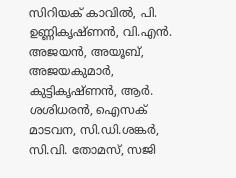സിറിയക് കാവിൽ, പി. ഉണ്ണികൃഷ്ണൻ, വി.എൻ. അജയൻ, അയൂബ്, അജയകുമാർ, കുട്ടികൃഷ്ണൻ, ആർ. ശശിധരൻ, ഐസക് മാടവന, സി.ഡി.ശങ്കർ, സി.വി. തോമസ്, സജി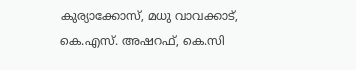കുര്യാക്കോസ്, മധു വാവക്കാട്, കെ.എസ്. അഷറഫ്, കെ.സി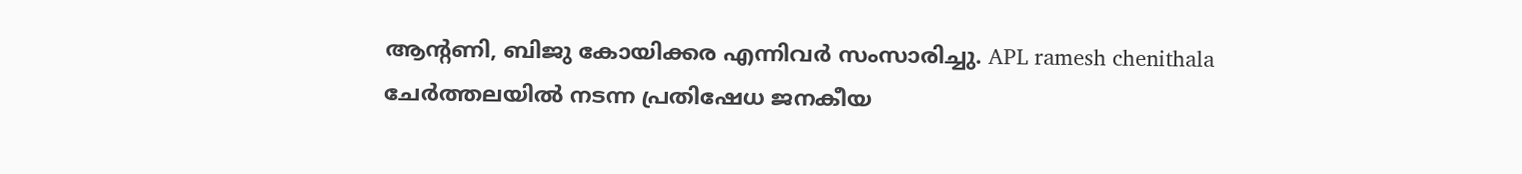ആന്‍റണി, ബിജു കോയിക്കര എന്നിവർ സംസാരിച്ചു. APL ramesh chenithala ചേർത്തലയിൽ നടന്ന പ്രതിഷേധ ജനകീയ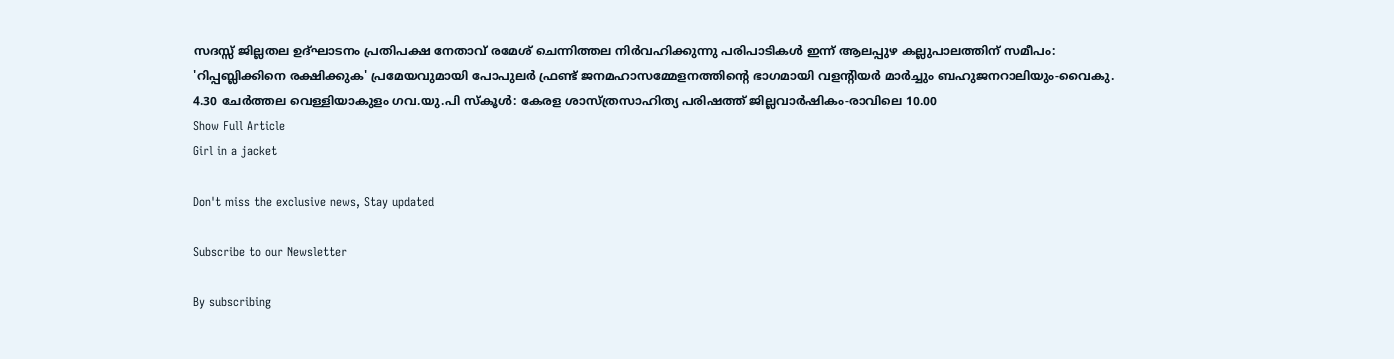സദസ്സ് ജില്ലതല ഉദ്ഘാടനം പ്രതിപക്ഷ നേതാവ് രമേശ് ചെന്നിത്തല നിർവഹിക്കുന്നു പരിപാടികൾ ഇന്ന് ആലപ്പുഴ കല്ലുപാലത്തിന് സമീപം: 'റിപ്പബ്ലിക്കിനെ രക്ഷിക്കുക' പ്രമേയവുമായി പോപുലര്‍ ഫ്രണ്ട് ജനമഹാസമ്മേളനത്തിന്‍റെ ഭാഗമായി വളന്‍റിയര്‍ മാര്‍ച്ചും ബഹുജനറാലിയും-വൈകു. 4.30 ചേർത്തല വെള്ളിയാകുളം ഗവ.യു.പി സ്കൂൾ: കേരള ശാസ്ത്രസാഹിത്യ പരിഷത്ത് ജില്ലവാർഷികം-രാവിലെ 10.00
Show Full Article
Girl in a jacket

Don't miss the exclusive news, Stay updated

Subscribe to our Newsletter

By subscribing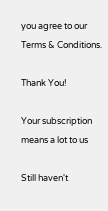you agree to our Terms & Conditions.

Thank You!

Your subscription means a lot to us

Still haven't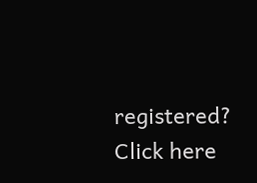registered? Click here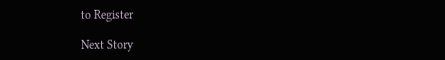to Register

Next Story